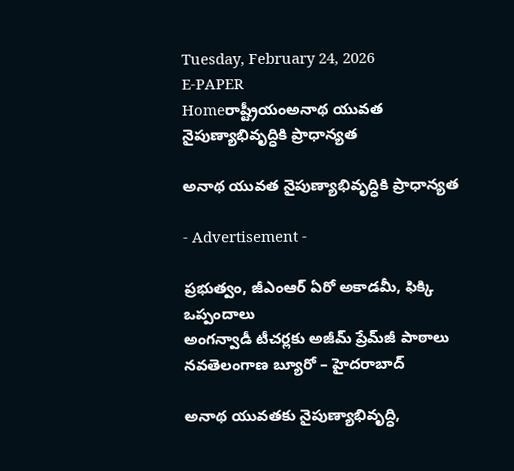Tuesday, February 24, 2026
E-PAPER
Homeరాష్ట్రీయంఅనాథ యువత నైపుణ్యాభివృద్ధికి ప్రాధాన్యత

అనాథ యువత నైపుణ్యాభివృద్ధికి ప్రాధాన్యత

- Advertisement -

ప్రభుత్వం, జీఎంఆర్‌ ఏరో అకాడమీ, ఫిక్కి ఒప్పందాలు
అంగన్వాడీ టీచర్లకు అజీమ్‌ ప్రేమ్‌జీ పాఠాలు
నవతెలంగాణ బ్యూరో – హైదరాబాద్‌

అనాథ యువతకు నైపుణ్యాభివృద్ధి,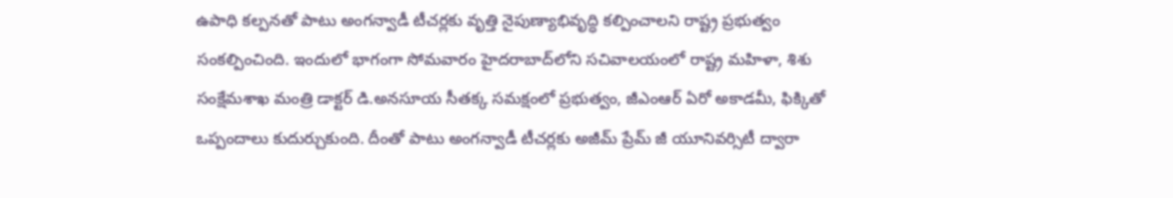ఉపాధి కల్పనతో పాటు అంగన్వాడీ టీచర్లకు వృత్తి నైపుణ్యాభివృద్ధి కల్పించాలని రాష్ట్ర ప్రభుత్వం సంకల్పించింది. ఇందులో భాగంగా సోమవారం హైదరాబాద్‌లోని సచివాలయంలో రాష్ట్ర మహిళా, శిశు సంక్షేమశాఖ మంత్రి డాక్టర్‌ డి.అనసూయ సీతక్క సమక్షంలో ప్రభుత్వం, జీఎంఆర్‌ ఏరో అకాడమీ, ఫిక్కితో ఒప్పందాలు కుదుర్చుకుంది. దీంతో పాటు అంగన్వాడీ టీచర్లకు అజీమ్‌ ప్రేమ్‌ జీ యూనివర్సిటీ ద్వారా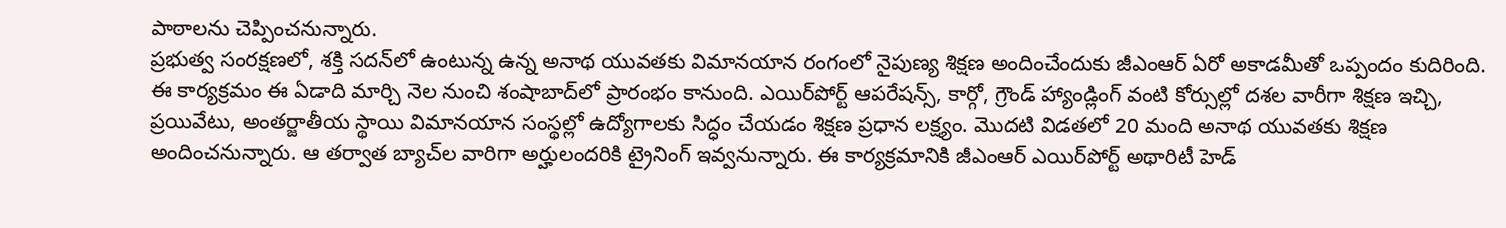పాఠాలను చెప్పించనున్నారు.
ప్రభుత్వ సంరక్షణలో, శక్తి సదన్‌లో ఉంటున్న ఉన్న అనాథ యువతకు విమానయాన రంగంలో నైపుణ్య శిక్షణ అందించేందుకు జీఎంఆర్‌ ఏరో అకాడమీతో ఒప్పందం కుదిరింది. ఈ కార్యక్రమం ఈ ఏడాది మార్చి నెల నుంచి శంషాబాద్‌లో ప్రారంభం కానుంది. ఎయిర్‌పోర్ట్‌ ఆపరేషన్స్‌, కార్గో, గ్రౌండ్‌ హ్యాండ్లింగ్‌ వంటి కోర్సుల్లో దశల వారీగా శిక్షణ ఇచ్చి, ప్రయివేటు, అంతర్జాతీయ స్థాయి విమానయాన సంస్థల్లో ఉద్యోగాలకు సిద్ధం చేయడం శిక్షణ ప్రధాన లక్ష్యం. మొదటి విడతలో 20 మంది అనాథ యువతకు శిక్షణ అందించనున్నారు. ఆ తర్వాత బ్యాచ్‌ల వారిగా అర్హులందరికి ట్రైనింగ్‌ ఇవ్వనున్నారు. ఈ కార్యక్రమానికి జీఎంఆర్‌ ఎయిర్‌పోర్ట్‌ అథారిటీ హెడ్‌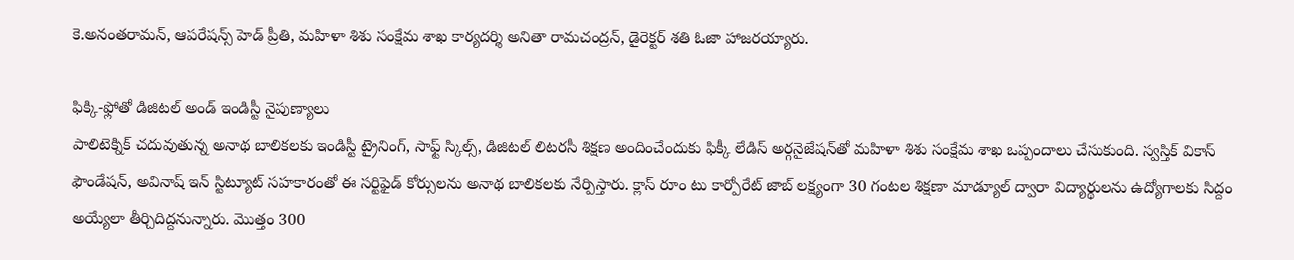కె.అనంతరామన్‌, ఆపరేషన్స్‌ హెడ్‌ ప్రీతి, మహిళా శిశు సంక్షేమ శాఖ కార్యదర్శి అనితా రామచంద్రన్‌, డైరెక్టర్‌ శతి ఓజా హాజరయ్యారు.

ఫిక్కి-ఫ్లోతో డిజిటల్‌ అండ్‌ ఇండిస్టీ నైపుణ్యాలు
పాలిటెక్నిక్‌ చదువుతున్న అనాథ బాలికలకు ఇండిస్టీ ట్రైనింగ్‌, సాఫ్ట్‌ స్కిల్స్‌, డిజిటల్‌ లిటరసీ శిక్షణ అందించేందుకు ఫిక్కీ లేడిస్‌ అర్గనైజేషన్‌తో మహిళా శిశు సంక్షేమ శాఖ ఒప్పందాలు చేసుకుంది. స్వస్తిక్‌ వికాస్‌ ఫౌండేషన్‌, అవినాష్‌ ఇన్‌ స్టిట్యూట్‌ సహకారంతో ఈ సర్టిఫైడ్‌ కోర్సులను అనాథ బాలికలకు నేర్పిస్తారు. క్లాస్‌ రూం టు కార్పోరేట్‌ జాబ్‌ లక్ష్యంగా 30 గంటల శిక్షణా మాడ్యూల్‌ ద్వారా విద్యార్థులను ఉద్యోగాలకు సిద్దం అయ్యేలా తీర్చిదిద్దనున్నారు. మొత్తం 300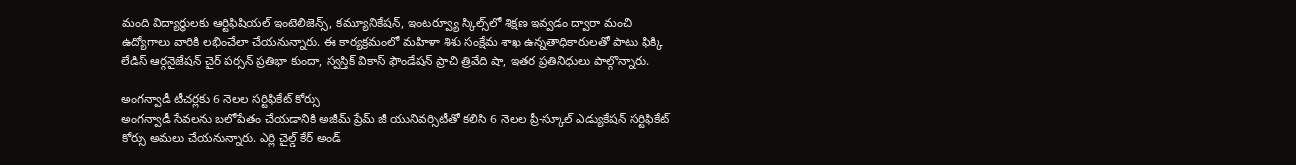మంది విద్యార్థులకు ఆర్టిఫిషియల్‌ ఇంటెలిజెన్స్‌, కమ్యూనికేషన్‌, ఇంటర్వ్యూ స్కిల్స్‌లో శిక్షణ ఇవ్వడం ద్వారా మంచి ఉద్యోగాలు వారికి లభించేలా చేయనున్నారు. ఈ కార్యక్రమంలో మహిళా శిశు సంక్షేమ శాఖ ఉన్నతాధికారులతో పాటు ఫిక్కి లేడిస్‌ ఆర్గనైజేషన్‌ చైర్‌ పర్సన్‌ ప్రతిభా కుందా, స్వస్తిక్‌ వికాస్‌ ఫౌండేషన్‌ ప్రాచి త్రివేది షా, ఇతర ప్రతినిధులు పాల్గొన్నారు.

అంగన్వాడీ టీచర్లకు 6 నెలల సర్టిఫికేట్‌ కోర్సు
అంగన్వాడీ సేవలను బలోపేతం చేయడానికి అజీమ్‌ ప్రేమ్‌ జీ యునివర్సిటీతో కలిసి 6 నెలల ప్రీ-స్కూల్‌ ఎడ్యుకేషన్‌ సర్టిఫికేట్‌ కోర్సు అమలు చేయనున్నారు. ఎర్లి చైల్డ్‌ కేర్‌ అండ్‌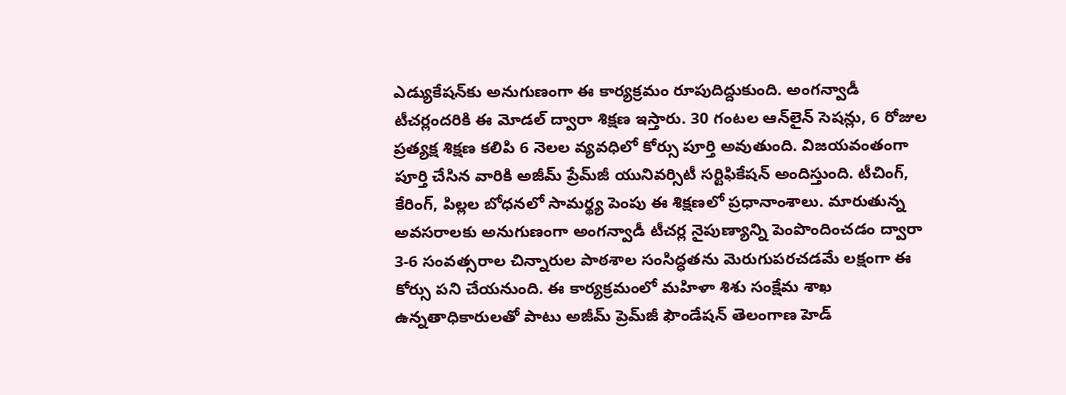ఎడ్యుకేషన్‌కు అనుగుణంగా ఈ కార్యక్రమం రూపుదిద్దుకుంది. అంగన్వాడీ టీచర్లందరికి ఈ మోడల్‌ ద్వారా శిక్షణ ఇస్తారు. 30 గంటల ఆన్‌లైన్‌ సెషన్లు, 6 రోజుల ప్రత్యక్ష శిక్షణ కలిపి 6 నెలల వ్యవధిలో కోర్సు పూర్తి అవుతుంది. విజయవంతంగా పూర్తి చేసిన వారికి అజీమ్‌ ప్రేమ్‌జీ యునివర్సిటీ సర్టిఫికేషన్‌ అందిస్తుంది. టీచింగ్‌, కేరింగ్‌, పిల్లల బోధనలో సామర్థ్య పెంపు ఈ శిక్షణలో ప్రధానాంశాలు. మారుతున్న అవసరాలకు అనుగుణంగా అంగన్వాడీ టీచర్ల నైపుణ్యాన్ని పెంపొందించడం ద్వారా 3-6 సంవత్సరాల చిన్నారుల పాఠశాల సంసిద్ధతను మెరుగుపరచడమే లక్షంగా ఈ కోర్సు పని చేయనుంది. ఈ కార్యక్రమంలో మహిళా శిశు సంక్షేమ శాఖ ఉన్నతాధికారులతో పాటు అజీమ్‌ ప్రెమ్‌జీ ఫౌండేషన్‌ తెలంగాణ హెడ్‌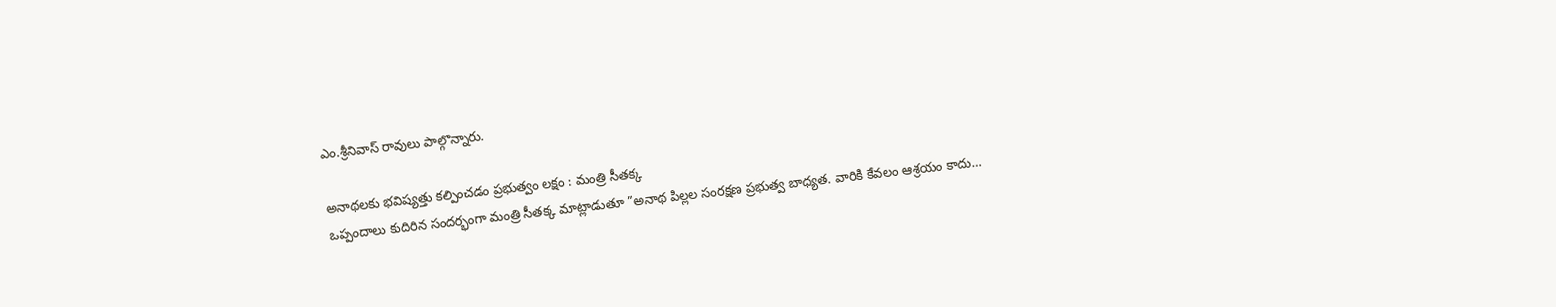ఎం.శ్రీనివాస్‌ రావులు పాల్గొన్నారు.

అనాథలకు భవిష్యత్తు కల్పించడం ప్రభుత్వం లక్షం : మంత్రి సీతక్క
ఒప్పందాలు కుదిరిన సందర్భంగా మంత్రి సీతక్క మాట్లాడుతూ ”అనాథ పిల్లల సంరక్షణ ప్రభుత్వ బాధ్యత. వారికి కేవలం ఆశ్రయం కాదు…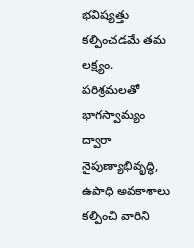భవిష్యత్తు కల్పించడమే తమ లక్ష్యం. పరిశ్రమలతో భాగస్వామ్యం ద్వారా నైపుణ్యాభివృద్ధి, ఉపాధి అవకాశాలు కల్పించి వారిని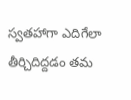స్వతహాగా ఎదిగేలా తీర్చిదిద్దడం తమ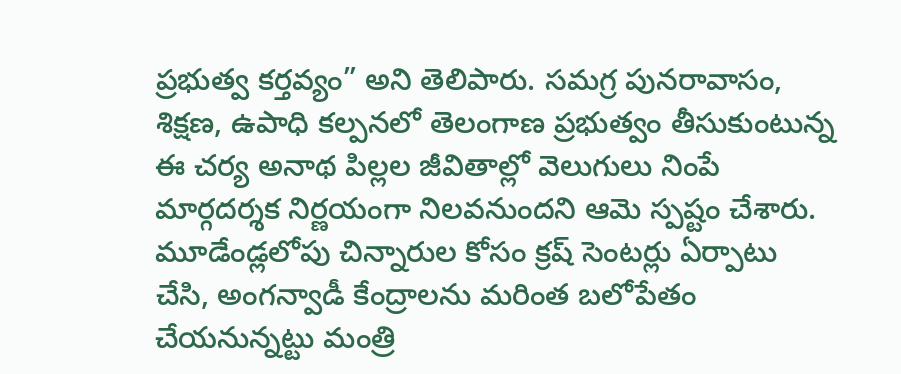ప్రభుత్వ కర్తవ్యం” అని తెలిపారు. సమగ్ర పునరావాసం, శిక్షణ, ఉపాధి కల్పనలో తెలంగాణ ప్రభుత్వం తీసుకుంటున్న ఈ చర్య అనాథ పిల్లల జీవితాల్లో వెలుగులు నింపే మార్గదర్శక నిర్ణయంగా నిలవనుందని ఆమె స్పష్టం చేశారు. మూడేండ్లలోపు చిన్నారుల కోసం క్రష్‌ సెంటర్లు ఏర్పాటు చేసి, అంగన్వాడీ కేంద్రాలను మరింత బలోపేతం చేయనున్నట్టు మంత్రి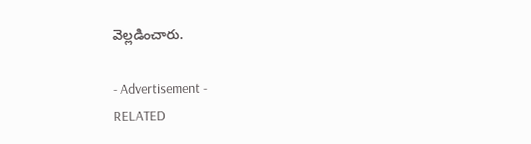వెల్లడించారు.

- Advertisement -
RELATED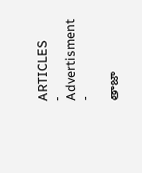ARTICLES
- Advertisment -

తాజా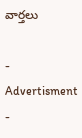వార్తలు

- Advertisment -